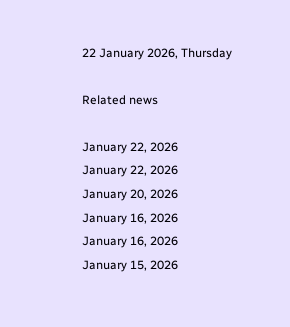22 January 2026, Thursday

Related news

January 22, 2026
January 22, 2026
January 20, 2026
January 16, 2026
January 16, 2026
January 15, 2026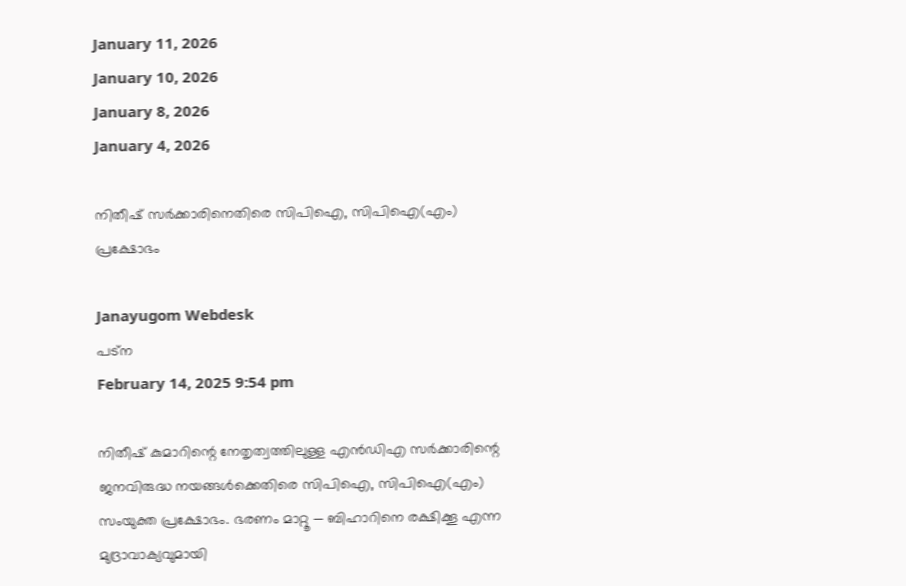January 11, 2026
January 10, 2026
January 8, 2026
January 4, 2026

നിതീഷ് സര്‍ക്കാരിനെതിരെ സിപിഐ, സിപിഐ(എം) പ്രക്ഷോഭം

Janayugom Webdesk
പട്ന
February 14, 2025 9:54 pm

നിതീഷ് കുമാറിന്റെ നേതൃത്വത്തിലുള്ള എന്‍ഡിഎ സര്‍ക്കാരിന്റെ ജനവിരുദ്ധ നയങ്ങള്‍ക്കെതിരെ സിപിഐ, സിപിഐ(എം) സംയുക്ത പ്രക്ഷോഭം. ഭരണം മാറ്റൂ — ബിഹാറിനെ രക്ഷിക്കൂ എന്ന മുദ്രാവാക്യവുമായി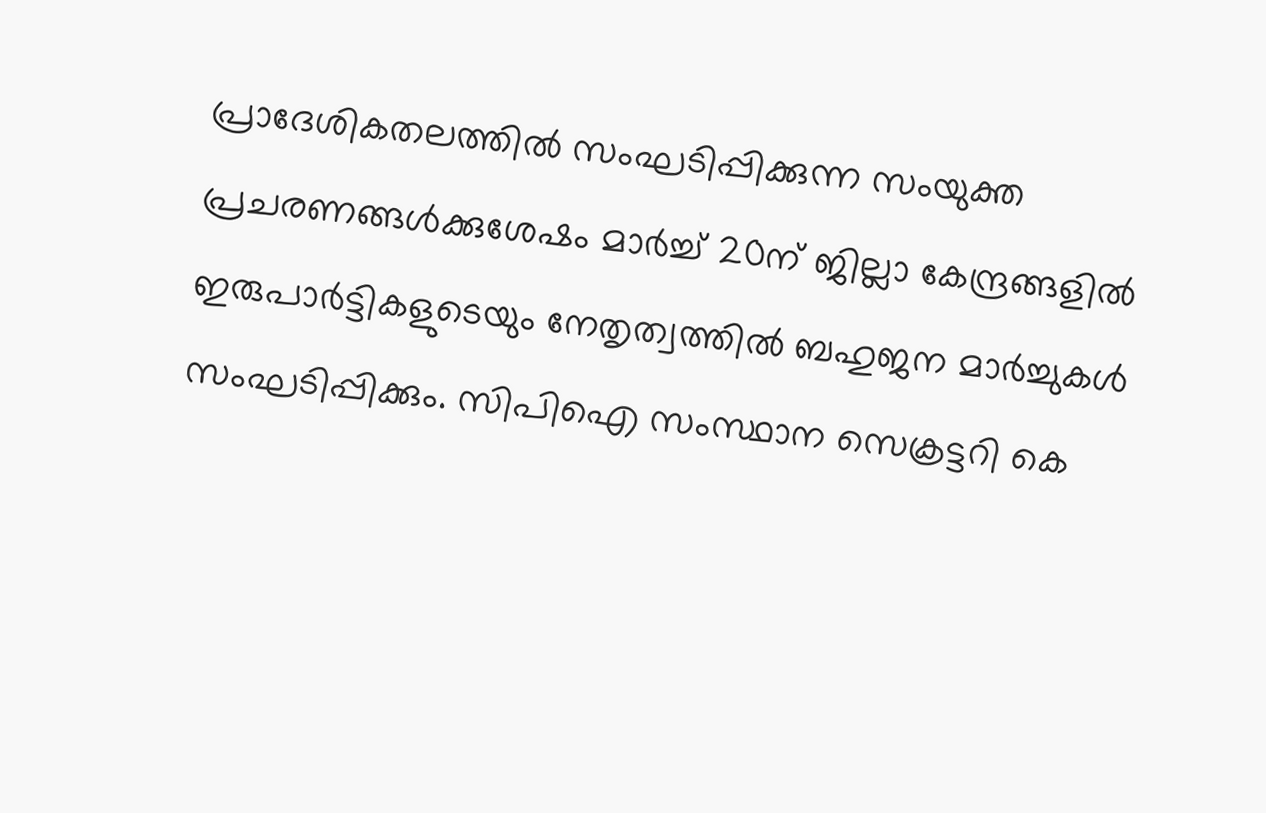പ്രാദേശികതലത്തില്‍ സംഘടിപ്പിക്കുന്ന സംയുക്ത പ്രചരണങ്ങള്‍ക്കുശേഷം മാര്‍ച്ച് 20ന് ജില്ലാ കേന്ദ്രങ്ങളില്‍ ഇരുപാര്‍ട്ടികളുടെയും നേതൃത്വത്തില്‍ ബഹുജന മാര്‍ച്ചുകള്‍ സംഘടിപ്പിക്കും. സിപിഐ സംസ്ഥാന സെക്രട്ടറി കെ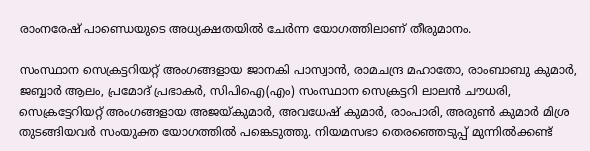രാംനരേഷ് പാണ്ഡെയുടെ അധ്യക്ഷതയിൽ ചേര്‍ന്ന യോഗത്തിലാണ് തീരുമാനം.

സംസ്ഥാന സെക്രട്ടറിയറ്റ് അംഗങ്ങളായ ജാനകി പാസ്വാൻ, രാമചന്ദ്ര മഹാതോ, രാംബാബു കുമാർ, ജബ്ബാർ ആലം, പ്രമോദ് പ്രഭാകർ, സിപിഐ(എം) സംസ്ഥാന സെക്രട്ടറി ലാലൻ ചൗധരി, സെക്രട്ടേറിയറ്റ് അംഗങ്ങളായ അജയ്കുമാർ, അവധേഷ് കുമാർ, രാംപാരി, അരുൺ കുമാർ മിശ്ര തുടങ്ങിയവർ സംയുക്ത യോഗത്തിൽ പങ്കെടുത്തു. നിയമസഭാ തെരഞ്ഞെടുപ്പ് മുന്നില്‍ക്കണ്ട്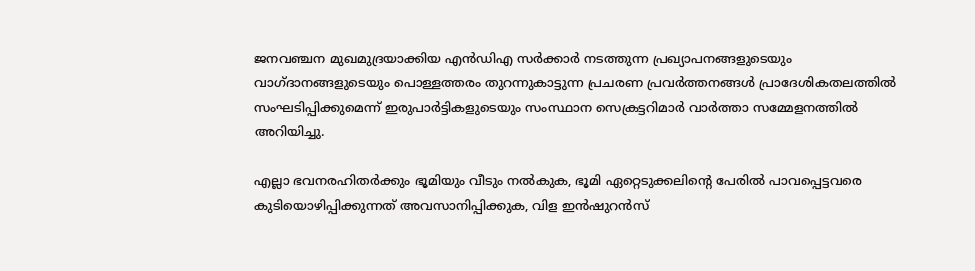ജനവഞ്ചന മുഖമുദ്രയാക്കിയ എന്‍ഡിഎ സര്‍ക്കാര്‍ നടത്തുന്ന പ്രഖ്യാപനങ്ങളുടെയും വാഗ്ദാനങ്ങളുടെയും പൊള്ളത്തരം തുറന്നുകാട്ടുന്ന പ്രചരണ പ്രവര്‍ത്തനങ്ങള്‍ പ്രാദേശികതലത്തില്‍ സംഘടിപ്പിക്കുമെന്ന് ഇരുപാര്‍ട്ടികളുടെയും സംസ്ഥാന സെക്രട്ടറിമാര്‍ വാര്‍ത്താ സമ്മേളനത്തില്‍ അറിയിച്ചു.

എല്ലാ ഭവനരഹിതര്‍ക്കും ഭൂമിയും വീടും നൽകുക, ഭൂമി ഏറ്റെടുക്കലിന്റെ പേരിൽ പാവപ്പെട്ടവരെ കുടിയൊഴിപ്പിക്കുന്നത് അവസാനിപ്പിക്കുക, വിള ഇൻഷുറൻസ്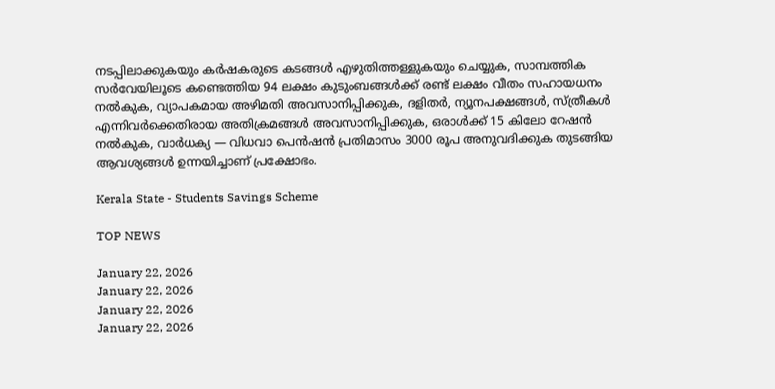നടപ്പിലാക്കുകയും കർഷകരുടെ കടങ്ങൾ എഴുതിത്തള്ളുകയും ചെയ്യുക, സാമ്പത്തിക സർവേയിലൂടെ കണ്ടെത്തിയ 94 ലക്ഷം കുടുംബങ്ങൾക്ക് രണ്ട് ലക്ഷം വീതം സഹായധനം നൽകുക, വ്യാപകമായ അഴിമതി അവസാനിപ്പിക്കുക, ദളിതർ, ന്യൂനപക്ഷങ്ങൾ, സ്ത്രീകൾ എന്നിവർക്കെതിരായ അതിക്രമങ്ങൾ അവസാനിപ്പിക്കുക, ഒരാൾക്ക് 15 കിലോ റേഷൻ നൽകുക, വാർധക്യ — വിധവാ പെൻഷൻ പ്രതിമാസം 3000 രൂപ അനുവദിക്കുക തുടങ്ങിയ ആവശ്യങ്ങള്‍ ഉന്നയിച്ചാണ് പ്രക്ഷോഭം.

Kerala State - Students Savings Scheme

TOP NEWS

January 22, 2026
January 22, 2026
January 22, 2026
January 22, 2026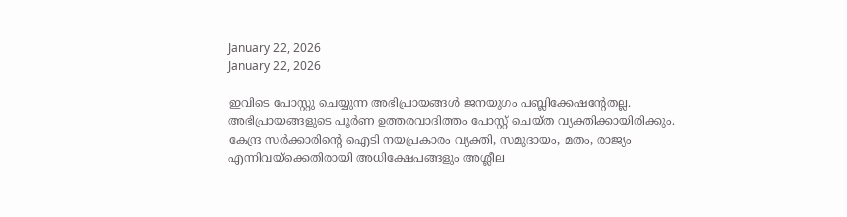January 22, 2026
January 22, 2026

ഇവിടെ പോസ്റ്റു ചെയ്യുന്ന അഭിപ്രായങ്ങള്‍ ജനയുഗം പബ്ലിക്കേഷന്റേതല്ല. അഭിപ്രായങ്ങളുടെ പൂര്‍ണ ഉത്തരവാദിത്തം പോസ്റ്റ് ചെയ്ത വ്യക്തിക്കായിരിക്കും. കേന്ദ്ര സര്‍ക്കാരിന്റെ ഐടി നയപ്രകാരം വ്യക്തി, സമുദായം, മതം, രാജ്യം എന്നിവയ്‌ക്കെതിരായി അധിക്ഷേപങ്ങളും അശ്ലീല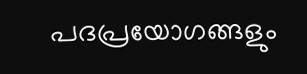പദപ്രയോഗങ്ങളും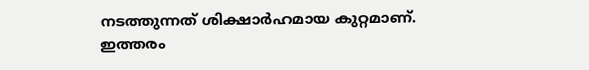നടത്തുന്നത് ശിക്ഷാര്‍ഹമായ കുറ്റമാണ്. ഇത്തരം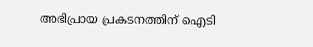അഭിപ്രായ പ്രകടനത്തിന് ഐടി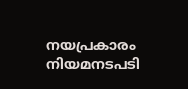നയപ്രകാരം നിയമനടപടി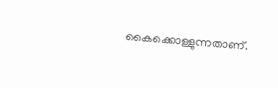കൈക്കൊള്ളുന്നതാണ്.